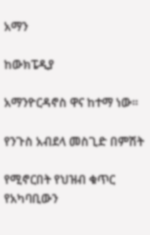አማን

ከውክፔዲያ

አማንዮርዳኖስ ዋና ከተማ ነው።

የንጉስ አብደላ መስጊድ በምሽት

የሚኖርበት የህዝብ ቁጥር የአካባቢውን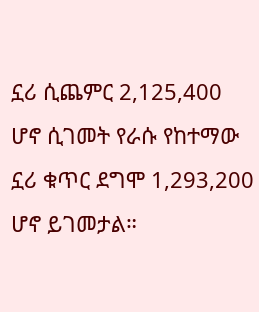ኗሪ ሲጨምር 2,125,400 ሆኖ ሲገመት የራሱ የከተማው ኗሪ ቁጥር ደግሞ 1,293,200 ሆኖ ይገመታል።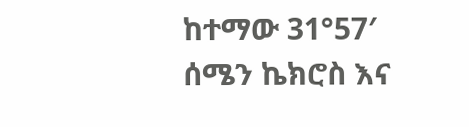ከተማው 31°57′ ሰሜን ኬክሮስ እና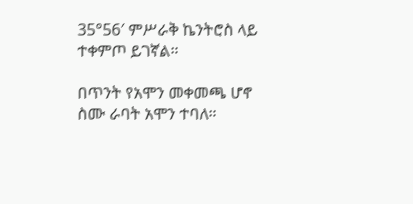35°56′ ምሥራቅ ኬንትሮስ ላይ ተቀምጦ ይገኛል።

በጥንት የአሞን መቀመጫ ሆኖ ስሙ ራባት አሞን ተባለ።